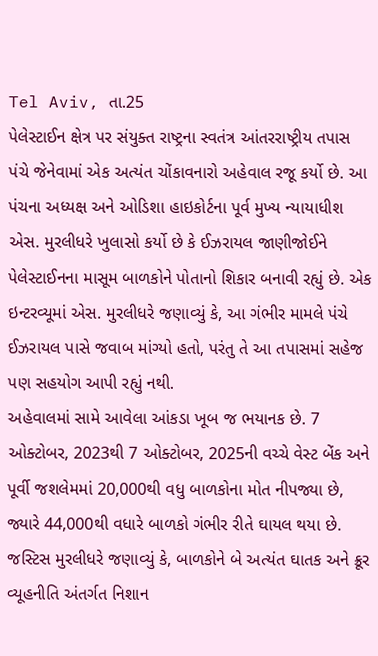Tel Aviv, તા.25
પેલેસ્ટાઈન ક્ષેત્ર પર સંયુક્ત રાષ્ટ્રના સ્વતંત્ર આંતરરાષ્ટ્રીય તપાસ પંચે જેનેવામાં એક અત્યંત ચોંકાવનારો અહેવાલ રજૂ કર્યો છે. આ પંચના અધ્યક્ષ અને ઓડિશા હાઇકોર્ટના પૂર્વ મુખ્ય ન્યાયાધીશ એસ. મુરલીધરે ખુલાસો કર્યો છે કે ઈઝરાયલ જાણીજોઈને પેલેસ્ટાઈનના માસૂમ બાળકોને પોતાનો શિકાર બનાવી રહ્યું છે. એક ઇન્ટરવ્યૂમાં એસ. મુરલીધરે જણાવ્યું કે, આ ગંભીર મામલે પંચે ઈઝરાયલ પાસે જવાબ માંગ્યો હતો, પરંતુ તે આ તપાસમાં સહેજ પણ સહયોગ આપી રહ્યું નથી.
અહેવાલમાં સામે આવેલા આંકડા ખૂબ જ ભયાનક છે. 7 ઓક્ટોબર, 2023થી 7 ઓક્ટોબર, 2025ની વચ્ચે વેસ્ટ બેંક અને પૂર્વી જશલેમમાં 20,000થી વધુ બાળકોના મોત નીપજ્યા છે, જ્યારે 44,000થી વધારે બાળકો ગંભીર રીતે ઘાયલ થયા છે.
જસ્ટિસ મુરલીધરે જણાવ્યું કે, બાળકોને બે અત્યંત ઘાતક અને ક્રૂર વ્યૂહનીતિ અંતર્ગત નિશાન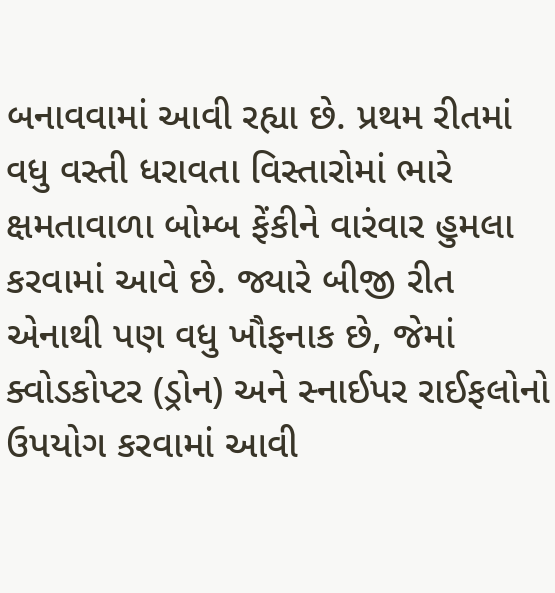બનાવવામાં આવી રહ્યા છે. પ્રથમ રીતમાં વધુ વસ્તી ધરાવતા વિસ્તારોમાં ભારે ક્ષમતાવાળા બોમ્બ ફેંકીને વારંવાર હુમલા કરવામાં આવે છે. જ્યારે બીજી રીત એનાથી પણ વધુ ખૌફનાક છે, જેમાં ક્વોડકોપ્ટર (ડ્રોન) અને સ્નાઈપર રાઈફલોનો ઉપયોગ કરવામાં આવી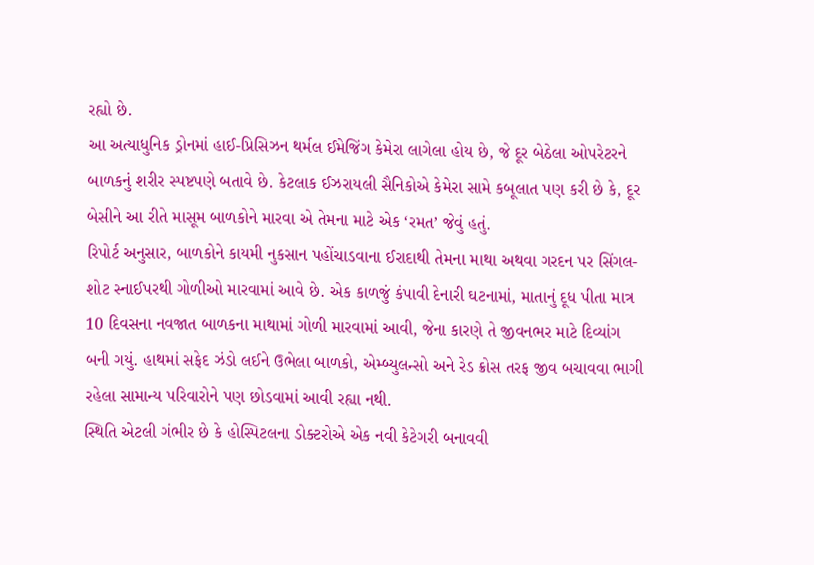રહ્યો છે.
આ અત્યાધુનિક ડ્રોનમાં હાઈ-પ્રિસિઝન થર્મલ ઈમેજિંગ કેમેરા લાગેલા હોય છે, જે દૂર બેઠેલા ઓપરેટરને બાળકનું શરીર સ્પષ્ટપણે બતાવે છે. કેટલાક ઈઝરાયલી સૈનિકોએ કેમેરા સામે કબૂલાત પણ કરી છે કે, દૂર બેસીને આ રીતે માસૂમ બાળકોને મારવા એ તેમના માટે એક ‘રમત’ જેવું હતું.
રિપોર્ટ અનુસાર, બાળકોને કાયમી નુકસાન પહોંચાડવાના ઈરાદાથી તેમના માથા અથવા ગરદન પર સિંગલ-શોટ સ્નાઈપરથી ગોળીઓ મારવામાં આવે છે. એક કાળજું કંપાવી દેનારી ઘટનામાં, માતાનું દૂધ પીતા માત્ર 10 દિવસના નવજાત બાળકના માથામાં ગોળી મારવામાં આવી, જેના કારણે તે જીવનભર માટે દિવ્યાંગ બની ગયું. હાથમાં સફેદ ઝંડો લઈને ઉભેલા બાળકો, એમ્બ્યુલન્સો અને રેડ ક્રોસ તરફ જીવ બચાવવા ભાગી રહેલા સામાન્ય પરિવારોને પણ છોડવામાં આવી રહ્યા નથી.
સ્થિતિ એટલી ગંભીર છે કે હોસ્પિટલના ડોક્ટરોએ એક નવી કેટેગરી બનાવવી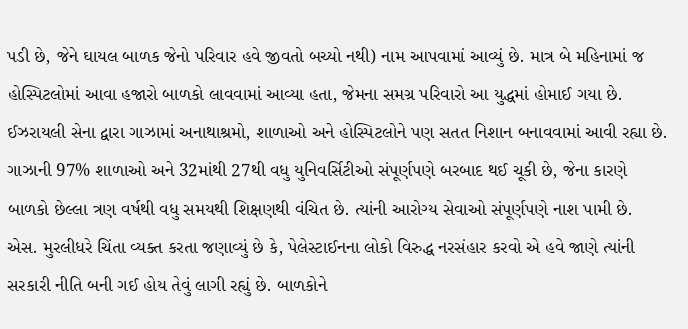પડી છે, જેને ઘાયલ બાળક જેનો પરિવાર હવે જીવતો બચ્યો નથી) નામ આપવામાં આવ્યું છે. માત્ર બે મહિનામાં જ હોસ્પિટલોમાં આવા હજારો બાળકો લાવવામાં આવ્યા હતા, જેમના સમગ્ર પરિવારો આ યુદ્ધમાં હોમાઈ ગયા છે.
ઈઝરાયલી સેના દ્વારા ગાઝામાં અનાથાશ્રમો, શાળાઓ અને હોસ્પિટલોને પણ સતત નિશાન બનાવવામાં આવી રહ્યા છે. ગાઝાની 97% શાળાઓ અને 32માંથી 27થી વધુ યુનિવર્સિટીઓ સંપૂર્ણપણે બરબાદ થઈ ચૂકી છે, જેના કારણે બાળકો છેલ્લા ત્રણ વર્ષથી વધુ સમયથી શિક્ષણથી વંચિત છે. ત્યાંની આરોગ્ય સેવાઓ સંપૂર્ણપણે નાશ પામી છે.
એસ. મુરલીધરે ચિંતા વ્યક્ત કરતા જણાવ્યું છે કે, પેલેસ્ટાઈનના લોકો વિરુદ્ધ નરસંહાર કરવો એ હવે જાણે ત્યાંની સરકારી નીતિ બની ગઈ હોય તેવું લાગી રહ્યું છે. બાળકોને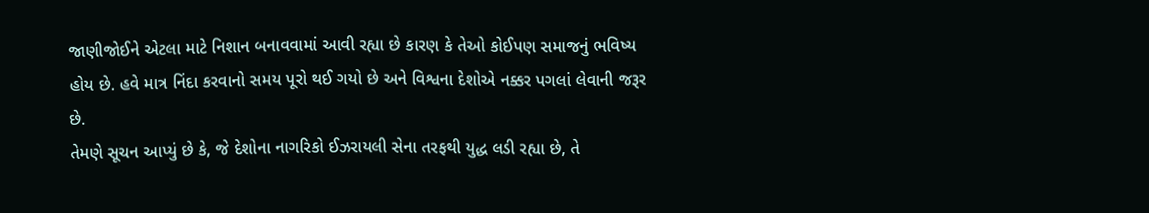જાણીજોઈને એટલા માટે નિશાન બનાવવામાં આવી રહ્યા છે કારણ કે તેઓ કોઈપણ સમાજનું ભવિષ્ય હોય છે. હવે માત્ર નિંદા કરવાનો સમય પૂરો થઈ ગયો છે અને વિશ્વના દેશોએ નક્કર પગલાં લેવાની જરૂર છે.
તેમણે સૂચન આપ્યું છે કે, જે દેશોના નાગરિકો ઈઝરાયલી સેના તરફથી યુદ્ધ લડી રહ્યા છે, તે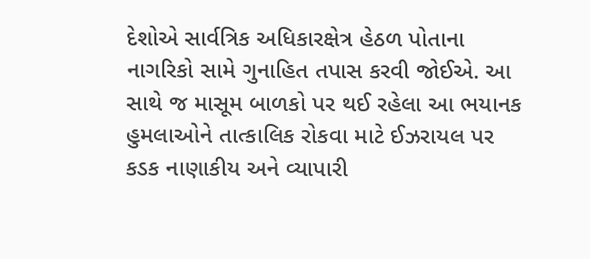દેશોએ સાર્વત્રિક અધિકારક્ષેત્ર હેઠળ પોતાના નાગરિકો સામે ગુનાહિત તપાસ કરવી જોઈએ. આ સાથે જ માસૂમ બાળકો પર થઈ રહેલા આ ભયાનક હુમલાઓને તાત્કાલિક રોકવા માટે ઈઝરાયલ પર કડક નાણાકીય અને વ્યાપારી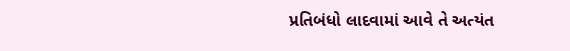પ્રતિબંધો લાદવામાં આવે તે અત્યંત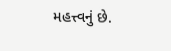મહત્ત્વનું છે.